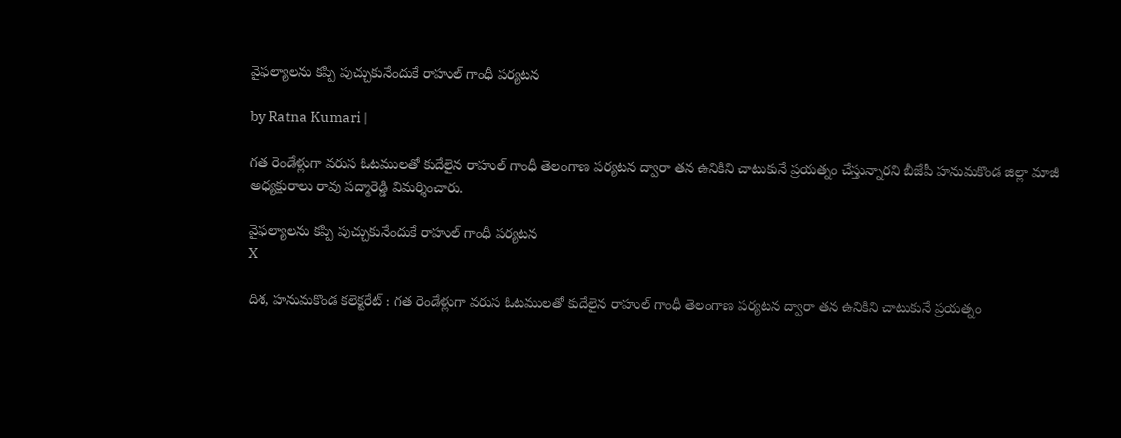వైఫల్యాలను కప్పి పుచ్చుకునేందుకే రాహుల్ గాంధీ పర్యటన

by Ratna Kumari |

గత రెండేళ్లుగా వరుస ఓటములతో కుదేలైన రాహుల్ గాంధీ తెలంగాణ పర్యటన ద్వారా తన ఉనికిని చాటుకునే ప్రయత్నం చేస్తున్నారని బీజేపీ హనుమకొండ జిల్లా మాజీ అధ్యక్షురాలు రావు పద్మారెడ్డి విమర్శించారు.

వైఫల్యాలను కప్పి పుచ్చుకునేందుకే రాహుల్ గాంధీ పర్యటన
X

దిశ, హనుమకొండ కలెక్టరేట్ : గత రెండేళ్లుగా వరుస ఓటములతో కుదేలైన రాహుల్ గాంధీ తెలంగాణ పర్యటన ద్వారా తన ఉనికిని చాటుకునే ప్రయత్నం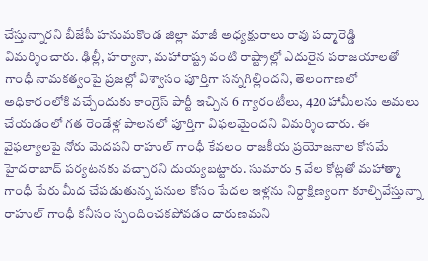చేస్తున్నారని బీజేపీ హనుమకొండ జిల్లా మాజీ అధ్యక్షురాలు రావు పద్మారెడ్డి విమర్శించారు. ఢిల్లీ, హర్యానా, మహారాష్ట్ర వంటి రాష్ట్రాల్లో ఎదురైన పరాజయాలతో గాంధీ నామకత్వంపై ప్రజల్లో విశ్వాసం పూర్తిగా సన్నగిల్లిందని, తెలంగాణలో అధికారంలోకి వచ్చేందుకు కాంగ్రెస్ పార్టీ ఇచ్చిన 6 గ్యారంటీలు, 420 హామీలను అమలు చేయడంలో గత రెండేళ్ల పాలనలో పూర్తిగా విఫలమైందని విమర్శించారు. ఈ వైఫల్యాలపై నోరు మెదపని రాహుల్ గాంధీ కేవలం రాజకీయ ప్రయోజనాల కోసమే హైదరాబాద్ పర్యటనకు వచ్చారని దుయ్యబట్టారు. సుమారు 5 వేల కోట్లతో మహాత్మా గాంధీ పేరు మీద చేపడుతున్న పనుల కోసం పేదల ఇళ్లను నిర్దాక్షిణ్యంగా కూల్చివేస్తున్నా రాహుల్ గాంధీ కనీసం స్పందించకపోవడం దారుణమని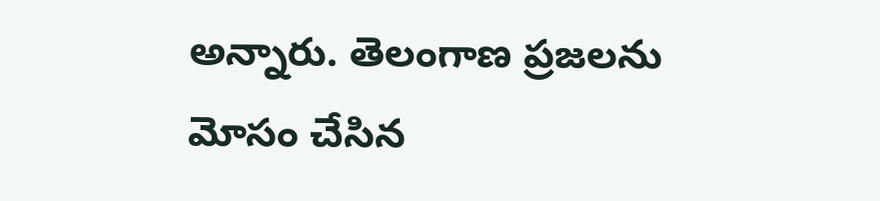అన్నారు. తెలంగాణ ప్రజలను మోసం చేసిన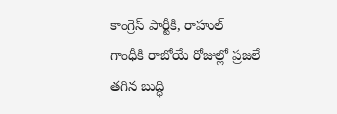కాంగ్రెస్ పార్టీకి, రాహుల్ గాంధీకి రాబోయే రోజుల్లో ప్రజలే తగిన బుద్ధి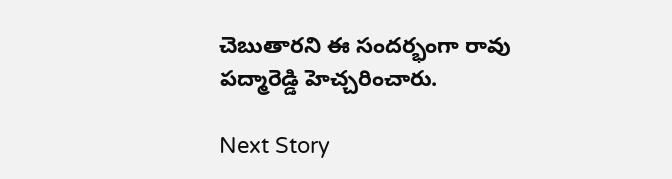చెబుతారని ఈ సందర్భంగా రావు పద్మారెడ్డి హెచ్చరించారు.

Next Story